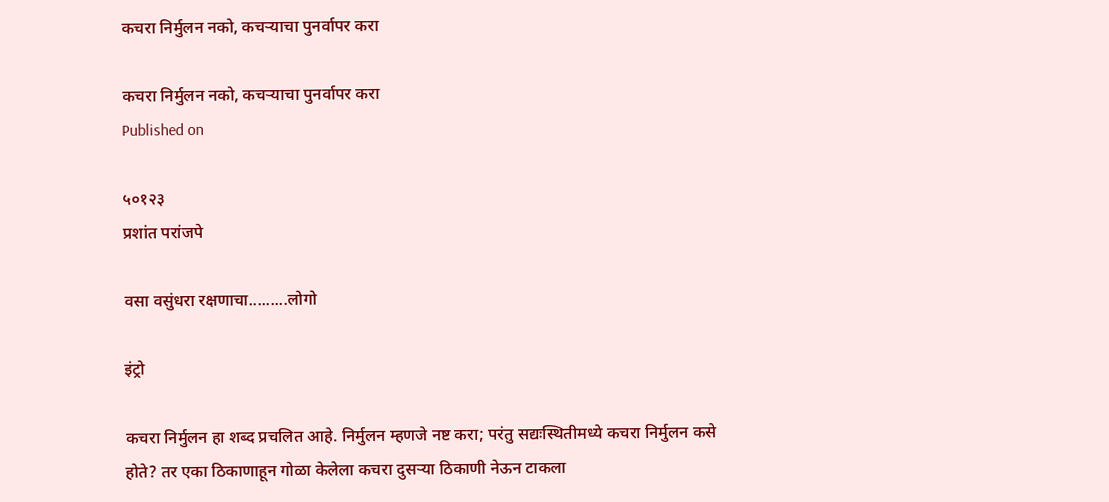कचरा निर्मुलन नको, कचऱ्याचा पुनर्वापर करा

कचरा निर्मुलन नको, कचऱ्याचा पुनर्वापर करा
Published on

५०१२३
प्रशांत परांजपे

वसा वसुंधरा रक्षणाचा.........लोगो

इंट्रो

कचरा निर्मुलन हा शब्द प्रचलित आहे. निर्मुलन म्हणजे नष्ट करा; परंतु सद्यःस्थितीमध्ये कचरा निर्मुलन कसे होते? तर एका ठिकाणाहून गोळा केलेला कचरा दुसऱ्या ठिकाणी नेऊन टाकला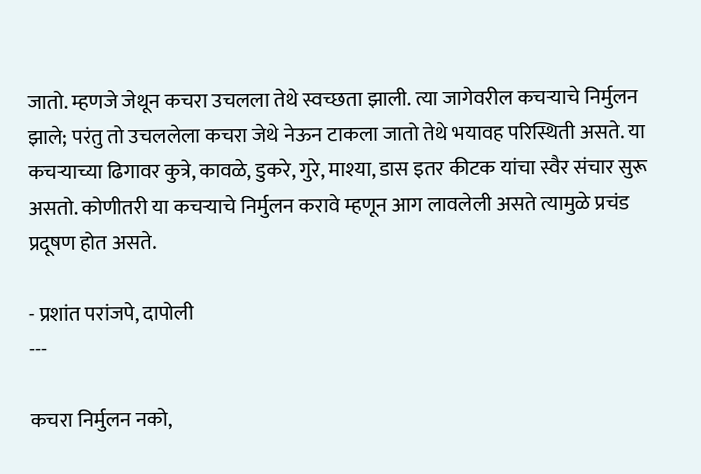जातो. म्हणजे जेथून कचरा उचलला तेथे स्वच्छता झाली. त्या जागेवरील कचऱ्याचे निर्मुलन झाले; परंतु तो उचललेला कचरा जेथे नेऊन टाकला जातो तेथे भयावह परिस्थिती असते. या कचऱ्याच्या ढिगावर कुत्रे, कावळे, डुकरे, गुरे, माश्या, डास इतर कीटक यांचा स्वैर संचार सुरू असतो. कोणीतरी या कचऱ्याचे निर्मुलन करावे म्हणून आग लावलेली असते त्यामुळे प्रचंड प्रदूषण होत असते.

- प्रशांत परांजपे, दापोली
---

कचरा निर्मुलन नको,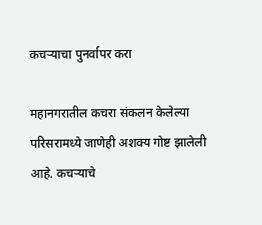कचऱ्याचा पुनर्वापर करा

महानगरातील कचरा संकलन केलेल्या परिसरामध्ये जाणेही अशक्य गोष्ट झालेली आहे. कचऱ्याचे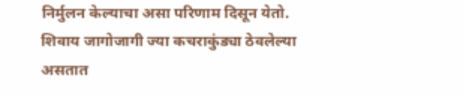निर्मुलन केल्याचा असा परिणाम दिसून येतो. शिवाय जागोजागी ज्या कचराकुंड्या ठेवलेल्या असतात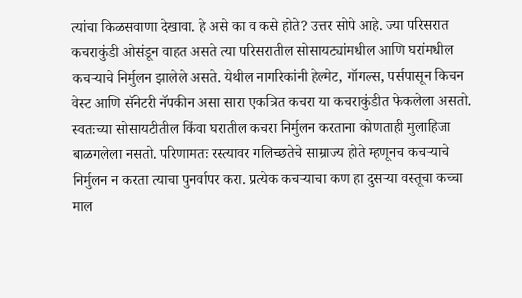त्यांचा किळसवाणा देखावा. हे असे का व कसे होते? उत्तर सोपे आहे. ज्या परिसरात कचराकुंडी ओसंडून वाहत असते त्या परिसरातील सोसायट्यांमधील आणि घरांमधील कचऱ्याचे निर्मुलन झालेले असते. येथील नागरिकांनी हेल्मेट, गॉगल्स, पर्सपासून किचन वेस्ट आणि सॅनेटरी नॅपकीन असा सारा एकत्रित कचरा या कचराकुंडीत फेकलेला असतो. स्वतःच्या सोसायटीतील किंवा घरातील कचरा निर्मुलन करताना कोणताही मुलाहिजा बाळगलेला नसतो. परिणामतः रस्त्यावर गलिच्छतेचे साम्राज्य होते म्हणूनच कचऱ्याचे निर्मुलन न करता त्याचा पुनर्वापर करा. प्रत्येक कचऱ्याचा कण हा दुसऱ्या वस्तूचा कच्चा माल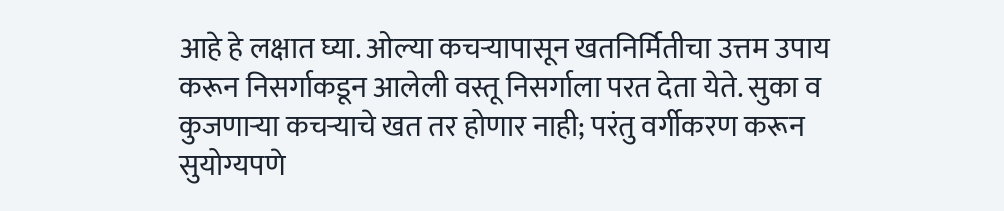आहे हे लक्षात घ्या. ओल्या कचऱ्यापासून खतनिर्मितीचा उत्तम उपाय करून निसर्गाकडून आलेली वस्तू निसर्गाला परत देता येते. सुका व कुजणाऱ्या कचऱ्याचे खत तर होणार नाही; परंतु वर्गीकरण करून सुयोग्यपणे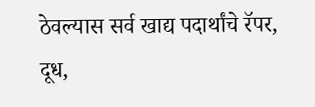ठेवल्यास सर्व खाद्य पदार्थांचे रॅपर, दूध,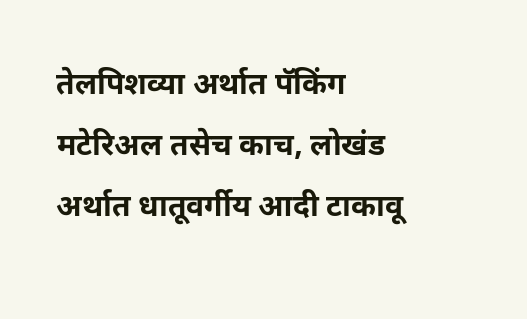तेलपिशव्या अर्थात पॅकिंग मटेरिअल तसेच काच, लोखंड अर्थात धातूवर्गीय आदी टाकावू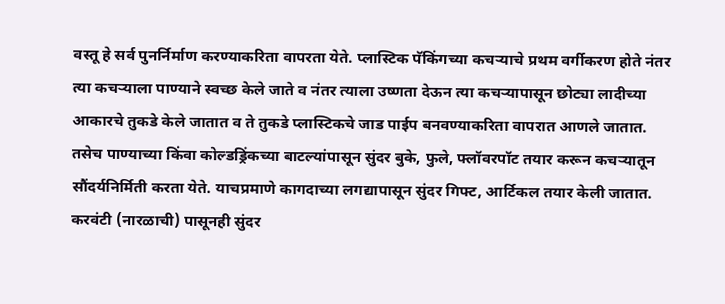वस्तू हे सर्व पुनर्निर्माण करण्याकरिता वापरता येते. प्लास्टिक पॅकिंगच्या कचऱ्याचे प्रथम वर्गीकरण होते नंतर त्या कचऱ्याला पाण्याने स्वच्छ केले जाते व नंतर त्याला उष्णता देऊन त्या कचऱ्यापासून छोट्या लादीच्या आकारचे तुकडे केले जातात व ते तुकडे प्लास्टिकचे जाड पाईप बनवण्याकरिता वापरात आणले जातात. तसेच पाण्याच्या किंवा कोल्डड्रिंकच्या बाटल्यांपासून सुंदर बुके, फुले, फ्लॉवरपॉट तयार करून कचऱ्यातून सौंदर्यनिर्मिती करता येते. याचप्रमाणे कागदाच्या लगद्यापासून सुंदर गिफ्ट, आर्टिकल तयार केली जातात. करवंटी (नारळाची) पासूनही सुंदर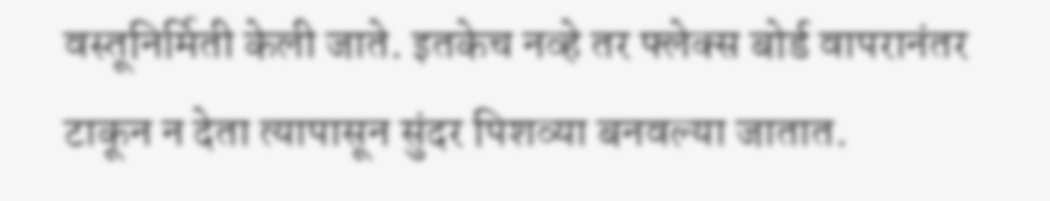वस्तूनिर्मिती केली जाते. इतकेच नव्हे तर फ्लेक्स बोर्ड वापरानंतर टाकून न देता त्यापासून सुंदर पिशव्या बनवल्या जातात.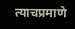त्याचप्रमाणे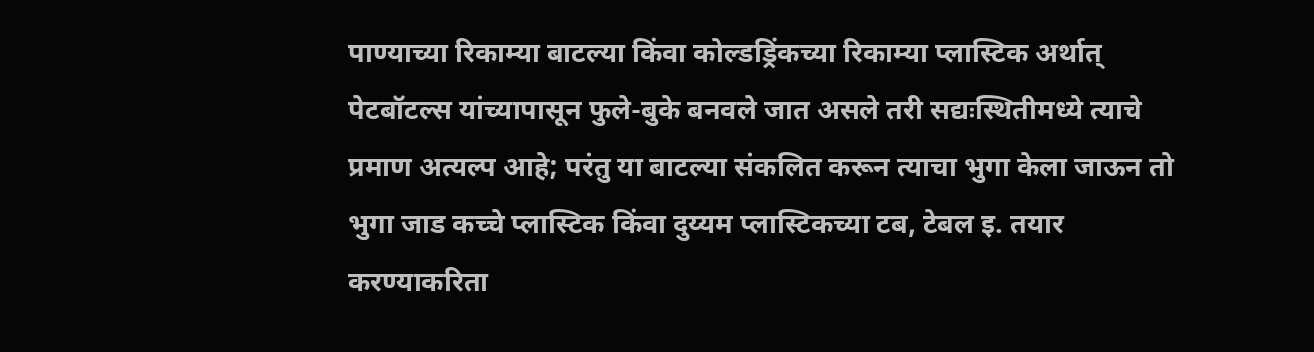पाण्याच्या रिकाम्या बाटल्या किंवा कोल्डड्रिंकच्या रिकाम्या प्लास्टिक अर्थात् पेटबॉटल्स यांच्यापासून फुले-बुके बनवले जात असले तरी सद्यःस्थितीमध्ये त्याचे प्रमाण अत्यल्प आहे; परंतु या बाटल्या संकलित करून त्याचा भुगा केला जाऊन तो भुगा जाड कच्चे प्लास्टिक किंवा दुय्यम प्लास्टिकच्या टब, टेबल इ. तयार करण्याकरिता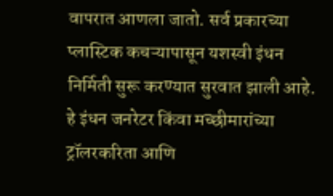वापरात आणला जातो. सर्व प्रकारच्या प्लास्टिक कचऱ्यापासून यशस्वी इंधन निर्मिती सुरू करण्यात सुरवात झाली आहे. हे इंधन जनरेटर किंवा मच्छीमारांच्या ट्रॉलरकरिता आणि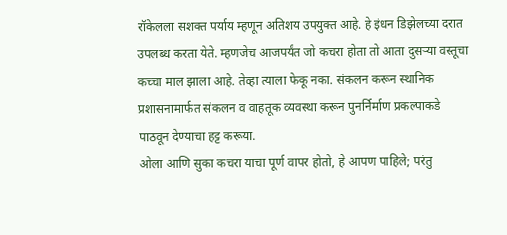रॉकेलला सशक्त पर्याय म्हणून अतिशय उपयुक्त आहे. हे इंधन डिझेलच्या दरात उपलब्ध करता येते. म्हणजेच आजपर्यंत जो कचरा होता तो आता दुसऱ्या वस्तूचा कच्चा माल झाला आहे. तेव्हा त्याला फेकू नका. संकलन करून स्थानिक प्रशासनामार्फत संकलन व वाहतूक व्यवस्था करून पुनर्निर्माण प्रकल्पाकडे पाठवून देण्याचा हट्ट करूया.
ओला आणि सुका कचरा याचा पूर्ण वापर होतो, हे आपण पाहिले; परंतु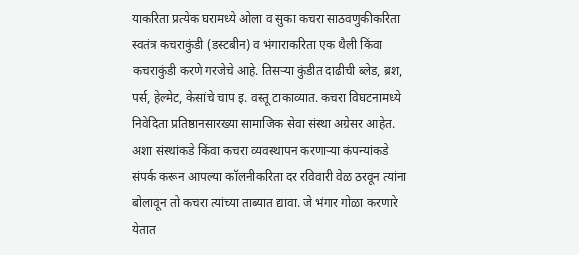याकरिता प्रत्येक घरामध्ये ओला व सुका कचरा साठवणुकीकरिता स्वतंत्र कचराकुंडी (डस्टबीन) व भंगाराकरिता एक थैली किंवा कचराकुंडी करणे गरजेचे आहे. तिसऱ्या कुंडीत दाढीची ब्लेड, ब्रश, पर्स, हेल्मेट, केसांचे चाप इ. वस्तू टाकाव्यात. कचरा विघटनामध्ये निवेदिता प्रतिष्ठानसारख्या सामाजिक सेवा संस्था अग्रेसर आहेत. अशा संस्थांकडे किंवा कचरा व्यवस्थापन करणाऱ्या कंपन्यांकडे संपर्क करून आपल्या कॉलनीकरिता दर रविवारी वेळ ठरवून त्यांना बोलावून तो कचरा त्यांच्या ताब्यात द्यावा. जे भंगार गोळा करणारे येतात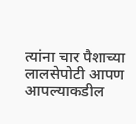त्यांना चार पैशाच्या लालसेपोटी आपण आपल्याकडील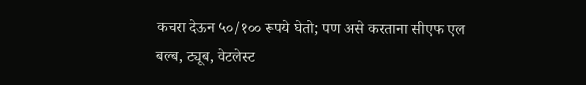कचरा देऊन ५०/१०० रूपये घेतो; पण असे करताना सीएफ एल बल्ब, ट्यूब, वेटलेस्ट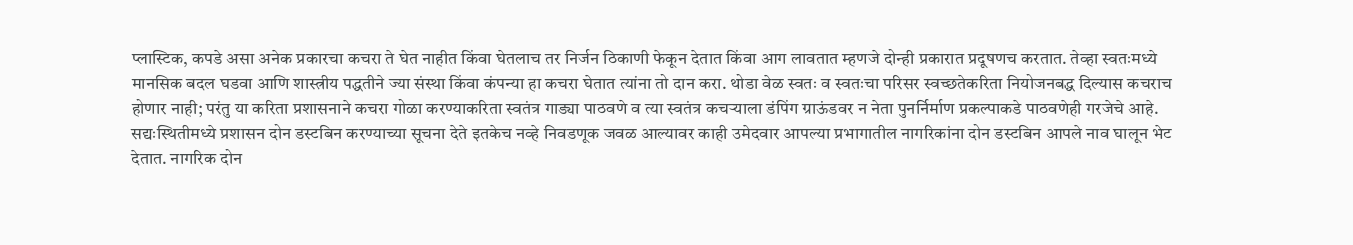प्लास्टिक, कपडे असा अनेक प्रकारचा कचरा ते घेत नाहीत किंवा घेतलाच तर निर्जन ठिकाणी फेकून देतात किंवा आग लावतात म्हणजे दोन्ही प्रकारात प्रदूषणच करतात. तेव्हा स्वतःमध्ये मानसिक बदल घडवा आणि शास्त्रीय पद्धतीने ज्या संस्था किंवा कंपन्या हा कचरा घेतात त्यांना तो दान करा. थोडा वेळ स्वतः व स्वतःचा परिसर स्वच्छतेकरिता नियोजनबद्ध दिल्यास कचराच होणार नाही; परंतु या करिता प्रशासनाने कचरा गोळा करण्याकरिता स्वतंत्र गाड्या पाठवणे व त्या स्वतंत्र कचऱ्याला डंपिंग ग्राऊंडवर न नेता पुनर्निर्माण प्रकल्पाकडे पाठवणेही गरजेचे आहे.
सद्यःस्थितीमध्ये प्रशासन दोन डस्टबिन करण्याच्या सूचना देते इतकेच नव्हे निवडणूक जवळ आल्यावर काही उमेदवार आपल्या प्रभागातील नागरिकांना दोन डस्टबिन आपले नाव घालून भेट देतात. नागरिक दोन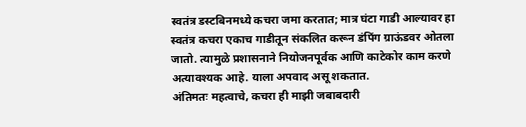स्वतंत्र डस्टबिनमध्ये कचरा जमा करतात; मात्र घंटा गाडी आल्यावर हा स्वतंत्र कचरा एकाच गाडीतून संकलित करून डंपिंग ग्राऊंडवर ओतला जातो. त्यामुळे प्रशासनाने नियोजनपूर्वक आणि काटेकोर काम करणे अत्यावश्यक आहे. याला अपवाद असू शकतात.
अंतिमतः महत्वाचे, कचरा ही माझी जबाबदारी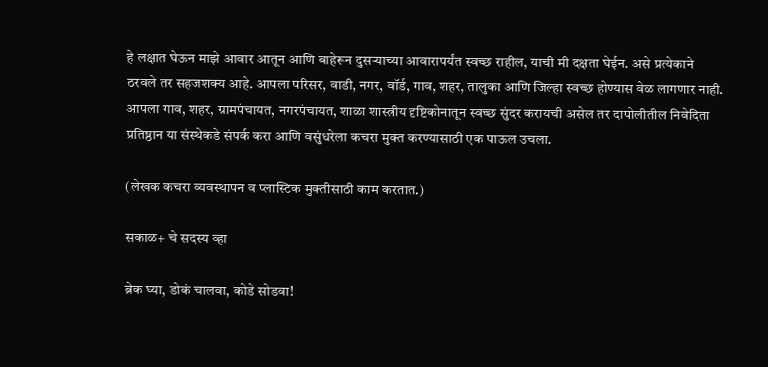हे लक्षात घेऊन माझे आवार आतून आणि बाहेरून दुसऱ्याच्या आवारापर्यंत स्वच्छ राहील, याची मी दक्षता घेईन. असे प्रत्येकाने ठरवले तर सहजशक्य आहे. आपला परिसर, वाडी, नगर, वॉर्ड, गाव, शहर, तालुका आणि जिल्हा स्वच्छ होण्यास वेळ लागणार नाही. आपला गाव, शहर, ग्रामपंचायत, नगरपंचायत, शाळा शास्त्रीय दृष्टिकोनातून स्वच्छ सुंदर करायची असेल तर दापोलीतील निवेदिता प्रतिष्ठान या संस्थेकडे संपर्क करा आणि वसुंधरेला कचरा मुक्त करण्यासाठी एक पाऊल उचला.

(लेखक कचरा व्यवस्थापन व प्लास्टिक मुक्तीसाठी काम करतात.)

सकाळ+ चे सदस्य व्हा

ब्रेक घ्या, डोकं चालवा, कोडे सोडवा!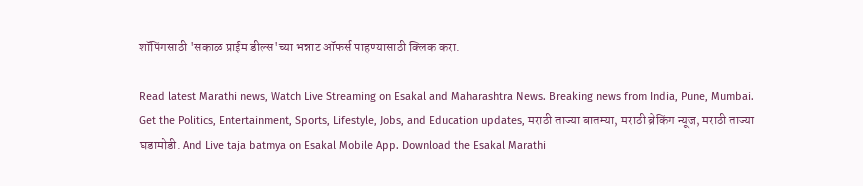शॉपिंगसाठी 'सकाळ प्राईम डील्स'च्या भन्नाट ऑफर्स पाहण्यासाठी क्लिक करा.

Read latest Marathi news, Watch Live Streaming on Esakal and Maharashtra News. Breaking news from India, Pune, Mumbai. Get the Politics, Entertainment, Sports, Lifestyle, Jobs, and Education updates, मराठी ताज्या बातम्या, मराठी ब्रेकिंग न्यूज, मराठी ताज्या घडामोडी. And Live taja batmya on Esakal Mobile App. Download the Esakal Marathi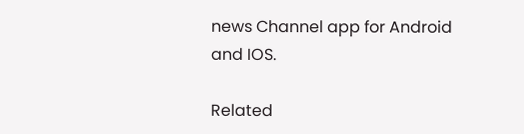news Channel app for Android and IOS.

Related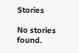Stories

No stories found.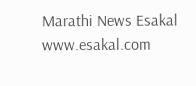Marathi News Esakal
www.esakal.com